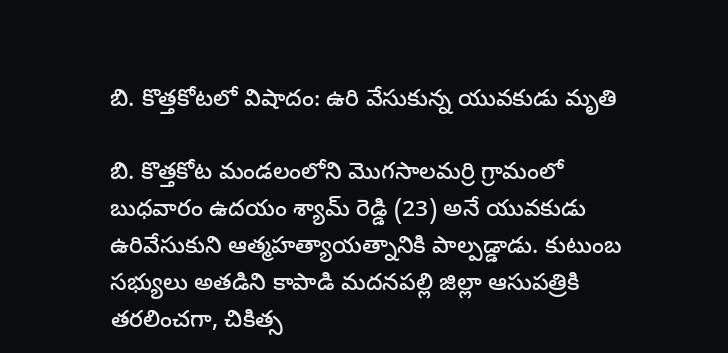బి. కొత్తకోటలో విషాదం: ఉరి వేసుకున్న యువకుడు మృతి

బి. కొత్తకోట మండలంలోని మొగసాలమర్రి గ్రామంలో బుధవారం ఉదయం శ్యామ్ రెడ్డి (23) అనే యువకుడు ఉరివేసుకుని ఆత్మహత్యాయత్నానికి పాల్పడ్డాడు. కుటుంబ సభ్యులు అతడిని కాపాడి మదనపల్లి జిల్లా ఆసుపత్రికి తరలించగా, చికిత్స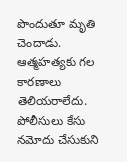పొందుతూ మృతి చెందాడు. ఆత్మహత్యకు గల కారణాలు తెలియరాలేదు. పోలీసులు కేసు నమోదు చేసుకుని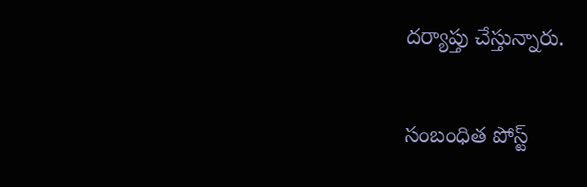దర్యాప్తు చేస్తున్నారు.

సంబంధిత పోస్ట్